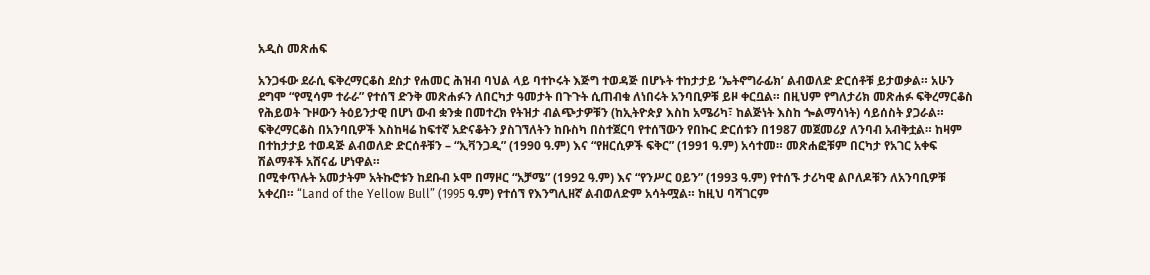አዲስ መጽሐፍ

አንጋፋው ደራሲ ፍቅረማርቆስ ደስታ የሐመር ሕዝብ ባህል ላይ ባተኮሩት እጅግ ተወዳጅ በሆኑት ተከታታይ ‘ኤትኖግራፊክ’ ልብወለድ ድርሰቶቹ ይታወቃል። አሁን ደግሞ “የሚሳም ተራራ” የተሰኘ ድንቅ መጽሐፉን ለበርካታ ዓመታት በጉጉት ሲጠብቁ ለነበሩት አንባቢዎቹ ይዞ ቀርቧል። በዚህም የግለታሪክ መጽሐፉ ፍቅረማርቆስ የሕይወት ጉዞውን ትዕይንታዊ በሆነ ውብ ቋንቋ በመተረክ የትዝታ ብልጭታዎቹን (ከኢትዮጵያ እስከ አሜሪካ፣ ከልጅነት እስከ ጐልማሳነት) ሳይሰስት ያጋራል።
ፍቅረማርቆስ በአንባቢዎች እስከዛሬ ከፍተኛ አድናቆትን ያስገኘለትን ከቡስካ በስተጀርባ የተሰኘውን የበኩር ድርሰቱን በ1987 መጀመሪያ ለንባብ አብቅቷል። ከዛም በተከታታይ ተወዳጅ ልብወለድ ድርሰቶቹን – “ኢቫንጋዲ” (1990 ዓ.ም) እና “የዘርሲዎች ፍቅር” (1991 ዓ.ም) አሳተመ። መጽሐፎቹም በርካታ የአገር አቀፍ ሽልማቶች አሸናፊ ሆነዋል።
በሚቀጥሉት አመታትም አትኩሮቱን ከደቡብ ኦሞ በማዞር “አቻሜ” (1992 ዓ.ም) እና “የንሥር ዐይን” (1993 ዓ.ም) የተሰኙ ታሪካዊ ልቦለዶቹን ለአንባቢዎቹ አቀረበ። “Land of the Yellow Bull” (1995 ዓ.ም) የተሰኘ የእንግሊዘኛ ልብወለድም አሳትሟል። ከዚህ ባሻገርም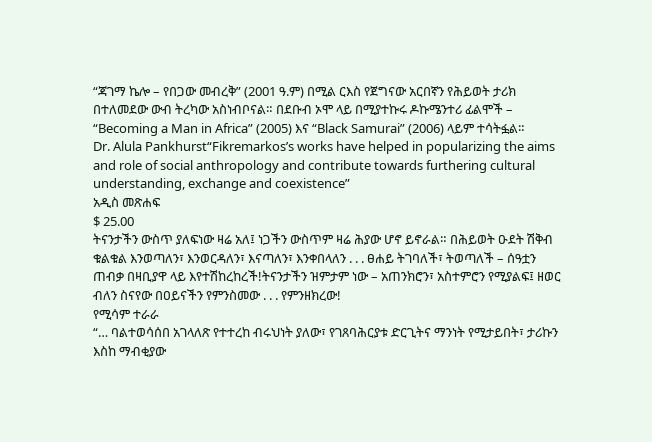“ጃገማ ኬሎ – የበጋው መብረቅ” (2001 ዓ.ም) በሚል ርእስ የጀግናው አርበኛን የሕይወት ታሪክ በተለመደው ውብ ትረካው አስነብቦናል። በደቡብ ኦሞ ላይ በሚያተኩሩ ዶኩሜንተሪ ፊልሞች – “Becoming a Man in Africa” (2005) እና “Black Samurai” (2006) ላይም ተሳትፏል።
Dr. Alula Pankhurst“Fikremarkos’s works have helped in popularizing the aims and role of social anthropology and contribute towards furthering cultural understanding, exchange and coexistence”
አዲስ መጽሐፍ
$ 25.00
ትናንታችን ውስጥ ያለፍነው ዛሬ አለ፤ ነጋችን ውስጥም ዛሬ ሕያው ሆኖ ይኖራል። በሕይወት ዑደት ሽቅብ ቁልቁል እንወጣለን፣ እንወርዳለን፣ እናጣለን፣ እንቀበላለን . . . ፀሐይ ትገባለች፣ ትወጣለች – ሰዓቷን ጠብቃ በዛቢያዋ ላይ እየተሽከረከረች!ትናንታችን ዝምታም ነው – አጠንክሮን፣ አስተምሮን የሚያልፍ፤ ዘወር ብለን ስናየው በዐይናችን የምንስመው . . . የምንዘክረው!
የሚሳም ተራራ
“… ባልተወሳሰበ አገላለጽ የተተረከ ብሩህነት ያለው፣ የገጸባሕርያቱ ድርጊትና ማንነት የሚታይበት፣ ታሪኩን እስከ ማብቂያው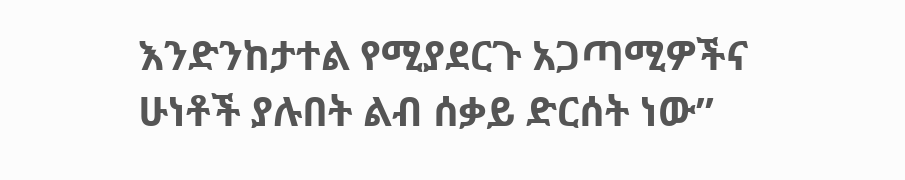እንድንከታተል የሚያደርጉ አጋጣሚዎችና ሁነቶች ያሉበት ልብ ሰቃይ ድርሰት ነው”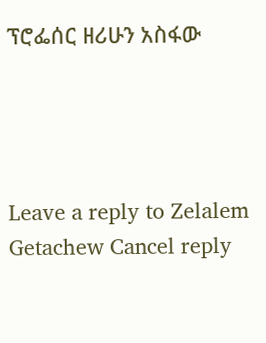ፕሮፌሰር ዘሪሁን አስፋው




Leave a reply to Zelalem Getachew Cancel reply